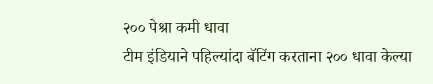२०० पेश्रा कमी धावा
टीम इंडियाने पहिल्यांदा बॅटिंग करताना २०० धावा केल्या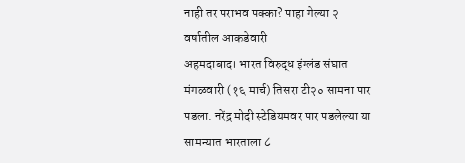नाही तर पराभव पक्का? पाहा गेल्या २ वर्षातील आकडेवारी
अहमदाबाद। भारत विरुद्ध इंग्लंड संघात मंगळवारी (१६ मार्च) तिसरा टी२० सामना पार पडला. नरेंद्र मोदी स्टेडियमवर पार पडलेल्या या सामन्यात भारताला ८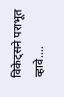विकेट्सने पराभूत व्हावे....